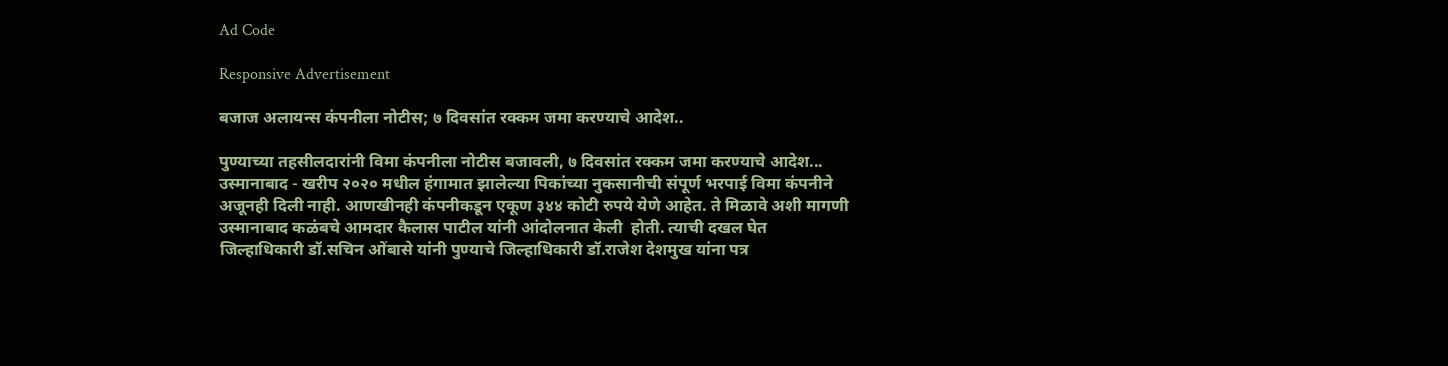Ad Code

Responsive Advertisement

बजाज अलायन्स कंपनीला नोटीस; ७ दिवसांत रक्कम जमा करण्याचे आदेश..

पुण्याच्या तहसीलदारांनी विमा कंपनीला नोटीस बजावली, ७ दिवसांत रक्कम जमा करण्याचे आदेश...
उस्मानाबाद - खरीप २०२० मधील हंगामात झालेल्या पिकांच्या नुकसानीची संपूर्ण भरपाई विमा कंपनीने अजूनही दिली नाही. आणखीनही कंपनीकडून एकूण ३४४ कोटी रुपये येणे आहेत. ते मिळावे अशी मागणी उस्मानाबाद कळंबचे आमदार कैलास पाटील यांनी आंदोलनात केली  होती. त्याची दखल घेत जिल्हाधिकारी डॉ.सचिन ओंबासे यांनी पुण्याचे जिल्हाधिकारी डॉ.राजेश देशमुख यांना पत्र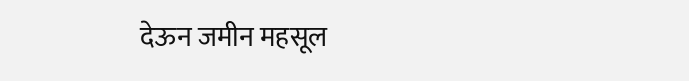देऊन जमीन महसूल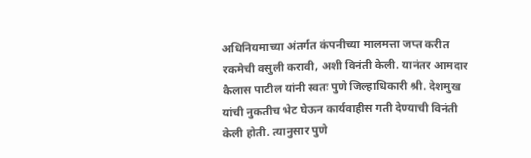अधिनियमाच्या अंतर्गत कंपनीच्या मालमत्ता जप्त करीत रकमेची वसुली करावी, अशी विनंती केली. यानंतर आमदार कैलास पाटील यांनी स्वतः पुणे जिल्हाधिकारी श्री. देशमुख यांची नुकतीच भेट घेऊन कार्यवाहीस गती देण्याची विनंती केली होती. त्यानुसार पुणे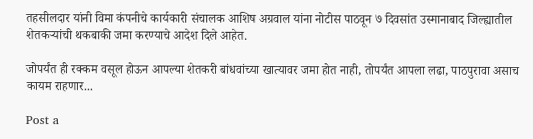तहसीलदार यांनी विमा कंपनीचे कार्यकारी संचालक आशिष अग्रवाल यांना नोटीस पाठवून ७ दिवसांत उस्मानाबाद जिल्ह्यातील शेतकऱ्यांची थकबाकी जमा करण्याचे आदेश दिले आहेत.

जोपर्यंत ही रक्कम वसूल होऊन आपल्या शेतकरी बांधवांच्या खात्यावर जमा होत नाही, तोपर्यंत आपला लढा, पाठपुरावा असाच कायम राहणार...

Post a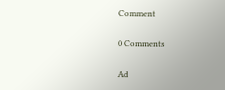Comment

0 Comments

Ad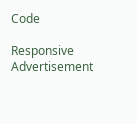Code

Responsive Advertisement